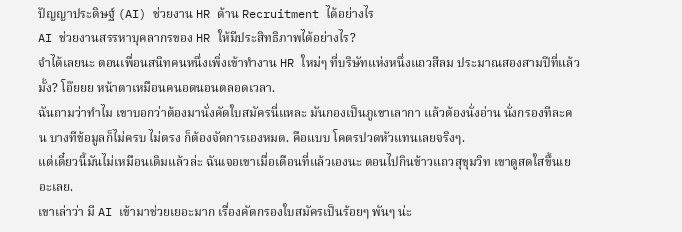ปัญญาประดิษฐ์ (AI) ช่วยงาน HR ด้าน Recruitment ได้อย่างไร
AI ช่วยงานสรรหาบุคลากรของ HR ให้มีประสิทธิภาพได้อย่างไร?
จำได้เลยนะ ตอนเพื่อนสนิทคนหนึ่งเพิ่งเข้าทำงาน HR ใหม่ๆ ที่บริษัทแห่งหนึ่งแถวสีลม ประมาณสองสามปีที่แล้วมั้ง? โอ๊ยยย หน้าตาเหมือนคนอดนอนตลอดเวลา.
ฉันถามว่าทำไม เขาบอกว่าต้องมานั่งคัดใบสมัครนี่แหละ มันกองเป็นภูเขาเลากา แล้วต้องนั่งอ่าน นั่งกรองทีละคน บางทีข้อมูลก็ไม่ครบ ไม่ตรง ก็ต้องจัดการเองหมด. คือแบบ โคตรปวดหัวแทนเลยจริงๆ.
แต่เดี๋ยวนี้มันไม่เหมือนเดิมแล้วล่ะ ฉันเจอเขาเมื่อเดือนที่แล้วเองนะ ตอนไปกินข้าวแถวสุขุมวิท เขาดูสดใสขึ้นเยอะเลย.
เขาเล่าว่า มี AI เข้ามาช่วยเยอะมาก เรื่องคัดกรองใบสมัครเป็นร้อยๆ พันๆ น่ะ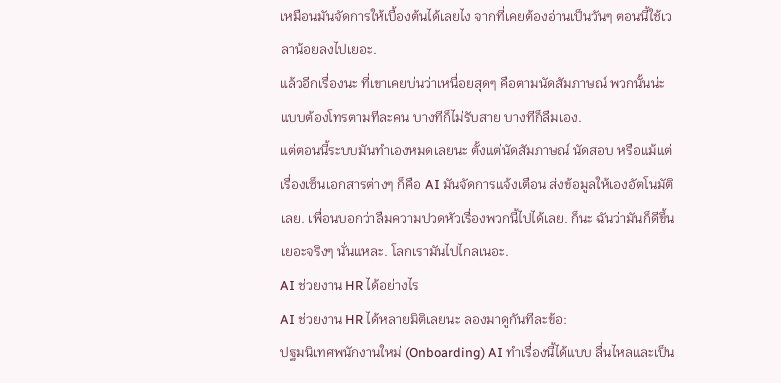เหมือนมันจัดการให้เบื้องต้นได้เลยไง จากที่เคยต้องอ่านเป็นวันๆ ตอนนี้ใช้เวลาน้อยลงไปเยอะ.
แล้วอีกเรื่องนะ ที่เขาเคยบ่นว่าเหนื่อยสุดๆ คือตามนัดสัมภาษณ์ พวกนั้นน่ะ แบบต้องโทรตามทีละคน บางทีก็ไม่รับสาย บางทีก็ลืมเอง.
แต่ตอนนี้ระบบมันทำเองหมดเลยนะ ตั้งแต่นัดสัมภาษณ์ นัดสอบ หรือแม้แต่เรื่องเซ็นเอกสารต่างๆ ก็คือ AI มันจัดการแจ้งเตือน ส่งข้อมูลให้เองอัตโนมัติเลย. เพื่อนบอกว่าลืมความปวดหัวเรื่องพวกนี้ไปได้เลย. ก็นะ ฉันว่ามันก็ดีขึ้นเยอะจริงๆ นั่นแหละ. โลกเรามันไปไกลเนอะ.
AI ช่วยงาน HR ได้อย่างไร
AI ช่วยงาน HR ได้หลายมิติเลยนะ ลองมาดูกันทีละข้อ:
ปฐมนิเทศพนักงานใหม่ (Onboarding) AI ทำเรื่องนี้ได้แบบ ลื่นไหลและเป็น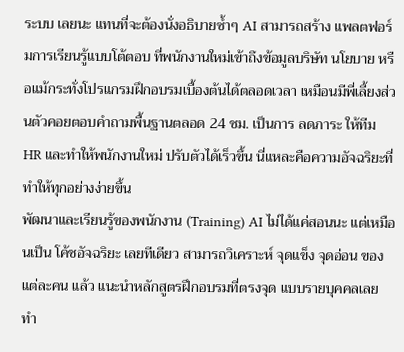ระบบ เลยนะ แทนที่จะต้องนั่งอธิบายซ้ำๆ AI สามารถสร้าง แพลตฟอร์มการเรียนรู้แบบโต้ตอบ ที่พนักงานใหม่เข้าถึงข้อมูลบริษัท นโยบาย หรือแม้กระทั่งโปรแกรมฝึกอบรมเบื้องต้นได้ตลอดเวลา เหมือนมีพี่เลี้ยงส่วนตัวคอยตอบคำถามพื้นฐานตลอด 24 ชม. เป็นการ ลดภาระ ให้ทีม HR และทำให้พนักงานใหม่ ปรับตัวได้เร็วขึ้น นี่แหละคือความอัจฉริยะที่ทำให้ทุกอย่างง่ายขึ้น
พัฒนาและเรียนรู้ของพนักงาน (Training) AI ไม่ได้แค่สอนนะ แต่เหมือนเป็น โค้ชอัจฉริยะ เลยทีเดียว สามารถวิเคราะห์ จุดแข็ง จุดอ่อน ของแต่ละคน แล้ว แนะนำหลักสูตรฝึกอบรมที่ตรงจุด แบบรายบุคคลเลย ทำ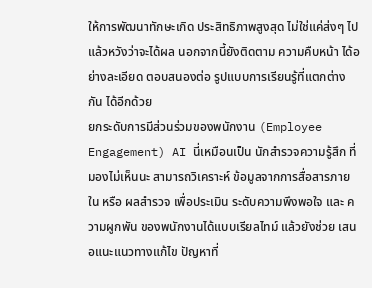ให้การพัฒนาทักษะเกิด ประสิทธิภาพสูงสุด ไม่ใช่แค่ส่งๆ ไปแล้วหวังว่าจะได้ผล นอกจากนี้ยังติดตาม ความคืบหน้า ได้อย่างละเอียด ตอบสนองต่อ รูปแบบการเรียนรู้ที่แตกต่างกัน ได้อีกด้วย
ยกระดับการมีส่วนร่วมของพนักงาน (Employee Engagement) AI นี่เหมือนเป็น นักสำรวจความรู้สึก ที่มองไม่เห็นนะ สามารถวิเคราะห์ ข้อมูลจากการสื่อสารภายใน หรือ ผลสำรวจ เพื่อประเมิน ระดับความพึงพอใจ และ ความผูกพัน ของพนักงานได้แบบเรียลไทม์ แล้วยังช่วย เสนอแนะแนวทางแก้ไข ปัญหาที่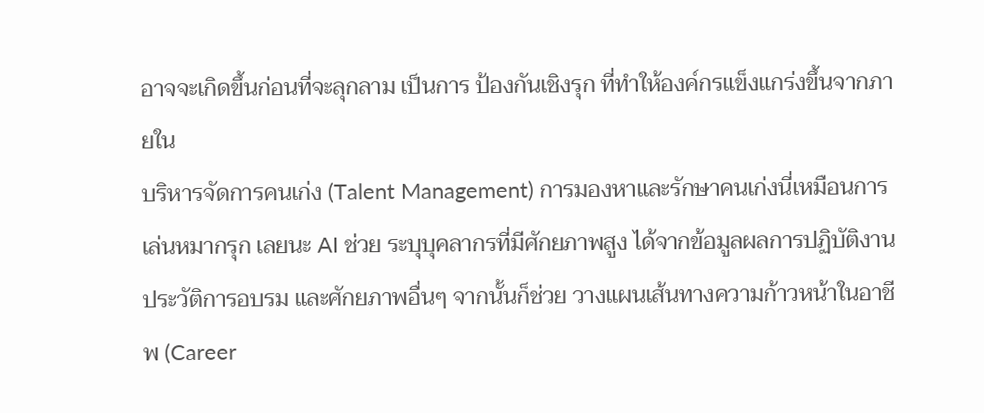อาจจะเกิดขึ้นก่อนที่จะลุกลาม เป็นการ ป้องกันเชิงรุก ที่ทำให้องค์กรแข็งแกร่งขึ้นจากภายใน
บริหารจัดการคนเก่ง (Talent Management) การมองหาและรักษาคนเก่งนี่เหมือนการ เล่นหมากรุก เลยนะ AI ช่วย ระบุบุคลากรที่มีศักยภาพสูง ได้จากข้อมูลผลการปฏิบัติงาน ประวัติการอบรม และศักยภาพอื่นๆ จากนั้นก็ช่วย วางแผนเส้นทางความก้าวหน้าในอาชีพ (Career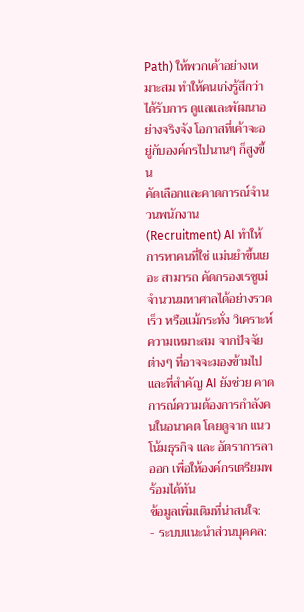Path) ให้พวกเค้าอย่างเหมาะสม ทำให้คนเก่งรู้สึกว่าได้รับการ ดูแลและพัฒนาอย่างจริงจัง โอกาสที่เค้าจะอยู่กับองค์กรไปนานๆ ก็สูงขึ้น
คัดเลือกและคาดการณ์จำนวนพนักงาน (Recruitment) AI ทำให้การหาคนที่ใช่ แม่นยำขึ้นเยอะ สามารถ คัดกรองเรซูเม่ จำนวนมหาศาลได้อย่างรวดเร็ว หรือแม้กระทั่ง วิเคราะห์ความเหมาะสม จากปัจจัยต่างๆ ที่อาจจะมองข้ามไป และที่สำคัญ AI ยังช่วย คาดการณ์ความต้องการกำลังคนในอนาคต โดยดูจาก แนวโน้มธุรกิจ และ อัตราการลาออก เพื่อให้องค์กรเตรียมพร้อมได้ทัน
ข้อมูลเพิ่มเติมที่น่าสนใจ:
- ระบบแนะนำส่วนบุคคล: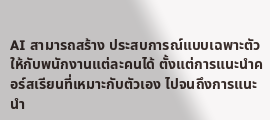AI สามารถสร้าง ประสบการณ์แบบเฉพาะตัว ให้กับพนักงานแต่ละคนได้ ตั้งแต่การแนะนำคอร์สเรียนที่เหมาะกับตัวเอง ไปจนถึงการแนะนำ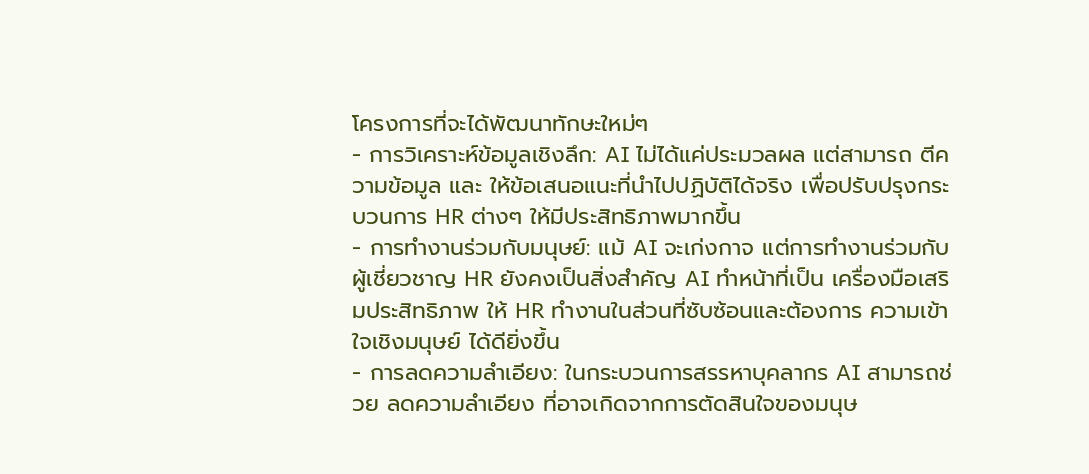โครงการที่จะได้พัฒนาทักษะใหม่ๆ
- การวิเคราะห์ข้อมูลเชิงลึก: AI ไม่ได้แค่ประมวลผล แต่สามารถ ตีความข้อมูล และ ให้ข้อเสนอแนะที่นำไปปฏิบัติได้จริง เพื่อปรับปรุงกระบวนการ HR ต่างๆ ให้มีประสิทธิภาพมากขึ้น
- การทำงานร่วมกับมนุษย์: แม้ AI จะเก่งกาจ แต่การทำงานร่วมกับผู้เชี่ยวชาญ HR ยังคงเป็นสิ่งสำคัญ AI ทำหน้าที่เป็น เครื่องมือเสริมประสิทธิภาพ ให้ HR ทำงานในส่วนที่ซับซ้อนและต้องการ ความเข้าใจเชิงมนุษย์ ได้ดียิ่งขึ้น
- การลดความลำเอียง: ในกระบวนการสรรหาบุคลากร AI สามารถช่วย ลดความลำเอียง ที่อาจเกิดจากการตัดสินใจของมนุษ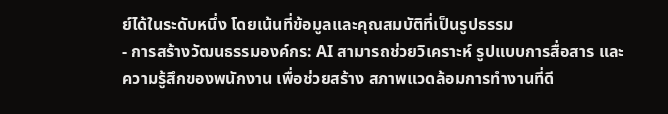ย์ได้ในระดับหนึ่ง โดยเน้นที่ข้อมูลและคุณสมบัติที่เป็นรูปธรรม
- การสร้างวัฒนธรรมองค์กร: AI สามารถช่วยวิเคราะห์ รูปแบบการสื่อสาร และ ความรู้สึกของพนักงาน เพื่อช่วยสร้าง สภาพแวดล้อมการทำงานที่ดี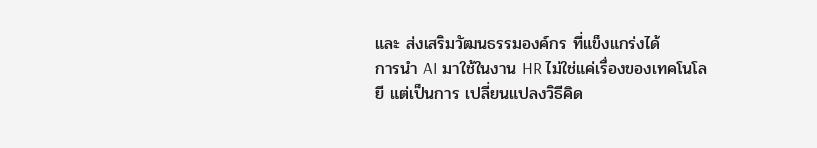และ ส่งเสริมวัฒนธรรมองค์กร ที่แข็งแกร่งได้
การนำ AI มาใช้ในงาน HR ไม่ใช่แค่เรื่องของเทคโนโลยี แต่เป็นการ เปลี่ยนแปลงวิธีคิด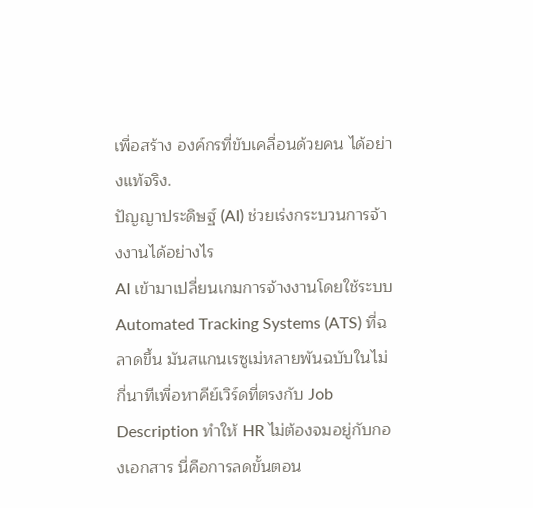เพื่อสร้าง องค์กรที่ขับเคลื่อนด้วยคน ได้อย่างแท้จริง.
ปัญญาประดิษฐ์ (AI) ช่วยเร่งกระบวนการจ้างงานได้อย่างไร
AI เข้ามาเปลี่ยนเกมการจ้างงานโดยใช้ระบบ Automated Tracking Systems (ATS) ที่ฉลาดขึ้น มันสแกนเรซูเม่หลายพันฉบับในไม่กี่นาทีเพื่อหาคีย์เวิร์ดที่ตรงกับ Job Description ทำให้ HR ไม่ต้องจมอยู่กับกองเอกสาร นี่คือการลดขั้นตอน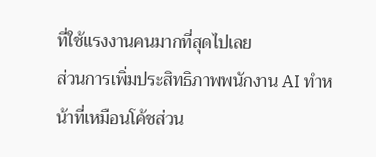ที่ใช้แรงงานคนมากที่สุดไปเลย
ส่วนการเพิ่มประสิทธิภาพพนักงาน AI ทำหน้าที่เหมือนโค้ชส่วน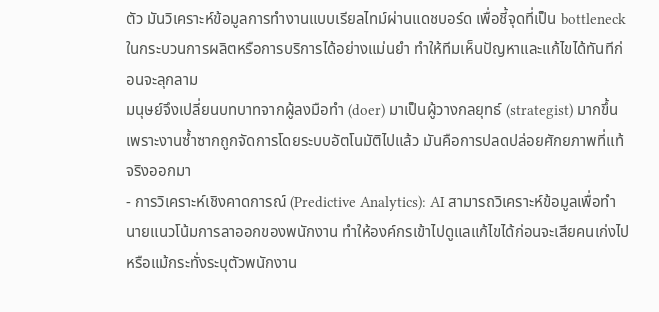ตัว มันวิเคราะห์ข้อมูลการทำงานแบบเรียลไทม์ผ่านแดชบอร์ด เพื่อชี้จุดที่เป็น bottleneck ในกระบวนการผลิตหรือการบริการได้อย่างแม่นยำ ทำให้ทีมเห็นปัญหาและแก้ไขได้ทันทีก่อนจะลุกลาม
มนุษย์จึงเปลี่ยนบทบาทจากผู้ลงมือทำ (doer) มาเป็นผู้วางกลยุทธ์ (strategist) มากขึ้น เพราะงานซ้ำซากถูกจัดการโดยระบบอัตโนมัติไปแล้ว มันคือการปลดปล่อยศักยภาพที่แท้จริงออกมา
- การวิเคราะห์เชิงคาดการณ์ (Predictive Analytics): AI สามารถวิเคราะห์ข้อมูลเพื่อทำนายแนวโน้มการลาออกของพนักงาน ทำให้องค์กรเข้าไปดูแลแก้ไขได้ก่อนจะเสียคนเก่งไป หรือแม้กระทั่งระบุตัวพนักงาน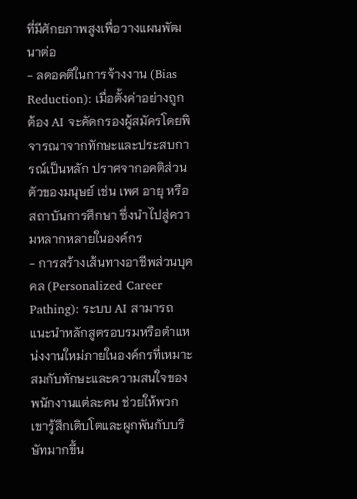ที่มีศักยภาพสูงเพื่อวางแผนพัฒนาต่อ
- ลดอคติในการจ้างงาน (Bias Reduction): เมื่อตั้งค่าอย่างถูกต้อง AI จะคัดกรองผู้สมัครโดยพิจารณาจากทักษะและประสบการณ์เป็นหลัก ปราศจากอคติส่วนตัวของมนุษย์ เช่น เพศ อายุ หรือสถาบันการศึกษา ซึ่งนำไปสู่ความหลากหลายในองค์กร
- การสร้างเส้นทางอาชีพส่วนบุคคล (Personalized Career Pathing): ระบบ AI สามารถแนะนำหลักสูตรอบรมหรือตำแหน่งงานใหม่ภายในองค์กรที่เหมาะสมกับทักษะและความสนใจของพนักงานแต่ละคน ช่วยให้พวกเขารู้สึกเติบโตและผูกพันกับบริษัทมากขึ้น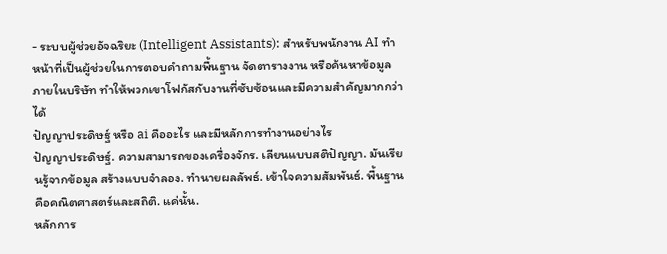- ระบบผู้ช่วยอัจฉริยะ (Intelligent Assistants): สำหรับพนักงาน AI ทำหน้าที่เป็นผู้ช่วยในการตอบคำถามพื้นฐาน จัดตารางงาน หรือค้นหาข้อมูลภายในบริษัท ทำให้พวกเขาโฟกัสกับงานที่ซับซ้อนและมีความสำคัญมากกว่าได้
ปัญญาประดิษฐ์ หรือ ai คืออะไร และมีหลักการทำงานอย่างไร
ปัญญาประดิษฐ์. ความสามารถของเครื่องจักร. เลียนแบบสติปัญญา. มันเรียนรู้จากข้อมูล สร้างแบบจำลอง. ทำนายผลลัพธ์. เข้าใจความสัมพันธ์. พื้นฐานคือคณิตศาสตร์และสถิติ. แค่นั้น.
หลักการ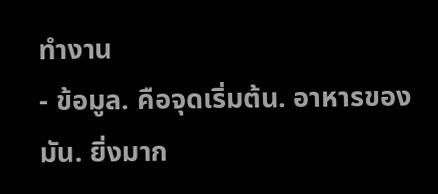ทำงาน
- ข้อมูล. คือจุดเริ่มต้น. อาหารของมัน. ยิ่งมาก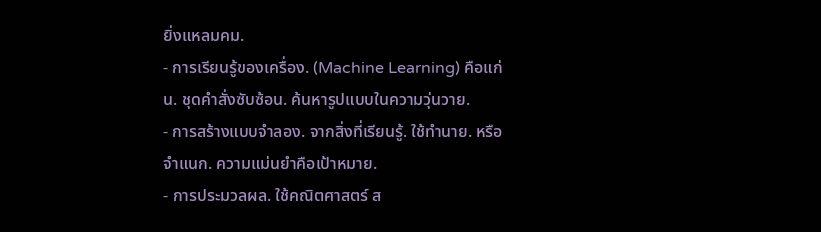ยิ่งแหลมคม.
- การเรียนรู้ของเครื่อง. (Machine Learning) คือแก่น. ชุดคำสั่งซับซ้อน. ค้นหารูปแบบในความวุ่นวาย.
- การสร้างแบบจำลอง. จากสิ่งที่เรียนรู้. ใช้ทำนาย. หรือจำแนก. ความแม่นยำคือเป้าหมาย.
- การประมวลผล. ใช้คณิตศาสตร์ ส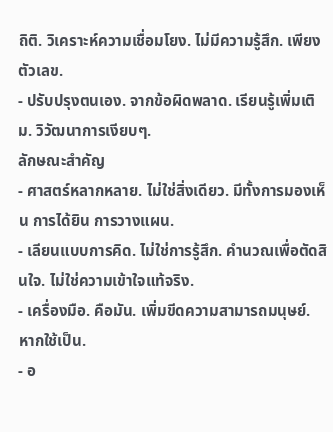ถิติ. วิเคราะห์ความเชื่อมโยง. ไม่มีความรู้สึก. เพียงตัวเลข.
- ปรับปรุงตนเอง. จากข้อผิดพลาด. เรียนรู้เพิ่มเติม. วิวัฒนาการเงียบๆ.
ลักษณะสำคัญ
- ศาสตร์หลากหลาย. ไม่ใช่สิ่งเดียว. มีทั้งการมองเห็น การได้ยิน การวางแผน.
- เลียนแบบการคิด. ไม่ใช่การรู้สึก. คำนวณเพื่อตัดสินใจ. ไม่ใช่ความเข้าใจแท้จริง.
- เครื่องมือ. คือมัน. เพิ่มขีดความสามารถมนุษย์. หากใช้เป็น.
- อ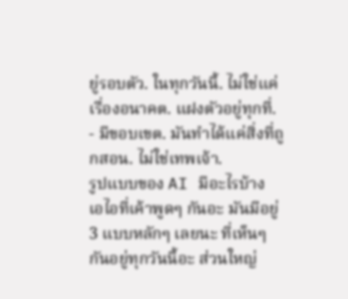ยู่รอบตัว. ในทุกวันนี้. ไม่ใช่แค่เรื่องอนาคต. แฝงตัวอยู่ทุกที่.
- มีขอบเขต. มันทำได้แค่สิ่งที่ถูกสอน. ไม่ใช่เทพเจ้า.
รูปแบบของ AI มีอะไรบ้าง
เอไอที่เค้าพูดๆ กันอะ มันมีอยู่ 3 แบบหลักๆ เลยนะ ที่เห็นๆ กันอยู่ทุกวันนี้อะ ส่วนใหญ่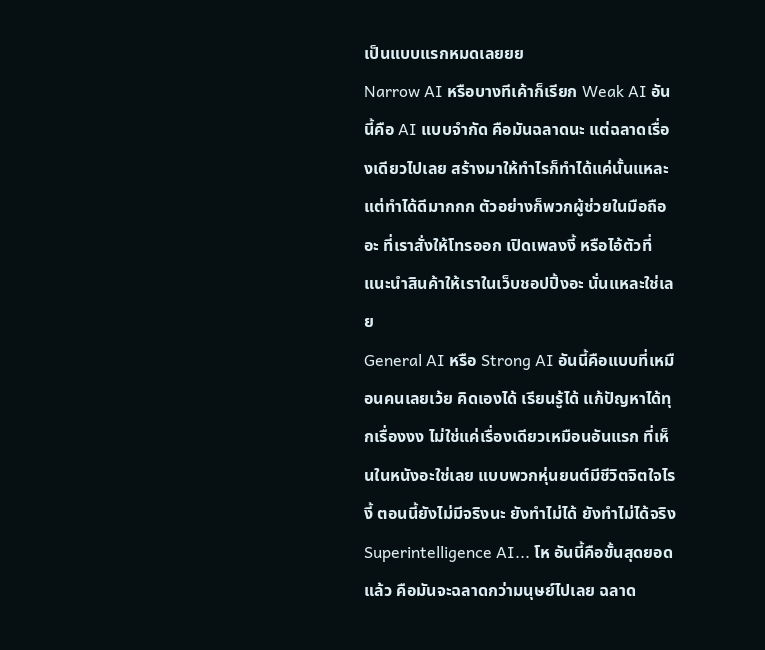เป็นแบบแรกหมดเลยยย
Narrow AI หรือบางทีเค้าก็เรียก Weak AI อันนี้คือ AI แบบจำกัด คือมันฉลาดนะ แต่ฉลาดเรื่องเดียวไปเลย สร้างมาให้ทำไรก็ทำได้แค่นั้นแหละ แต่ทำได้ดีมากกก ตัวอย่างก็พวกผู้ช่วยในมือถืออะ ที่เราสั่งให้โทรออก เปิดเพลงงี้ หรือไอ้ตัวที่แนะนำสินค้าให้เราในเว็บชอปปิ้งอะ นั่นแหละใช่เลย
General AI หรือ Strong AI อันนี้คือแบบที่เหมือนคนเลยเว้ย คิดเองได้ เรียนรู้ได้ แก้ปัญหาได้ทุกเรื่องงง ไม่ใช่แค่เรื่องเดียวเหมือนอันแรก ที่เห็นในหนังอะใช่เลย แบบพวกหุ่นยนต์มีชีวิตจิตใจไรงี้ ตอนนี้ยังไม่มีจริงนะ ยังทำไม่ได้ ยังทำไม่ได้จริง
Superintelligence AI... โห อันนี้คือขั้นสุดยอดแล้ว คือมันจะฉลาดกว่ามนุษย์ไปเลย ฉลาด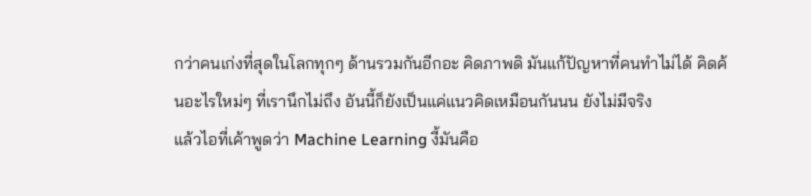กว่าคนเก่งที่สุดในโลกทุกๆ ด้านรวมกันอีกอะ คิดภาพดิ มันแก้ปัญหาที่คนทำไม่ได้ คิดค้นอะไรใหม่ๆ ที่เรานึกไม่ถึง อันนี้ก็ยังเป็นแค่แนวคิดเหมือนกันนน ยังไม่มีจริง
แล้วไอที่เค้าพูดว่า Machine Learning งี้มันคือ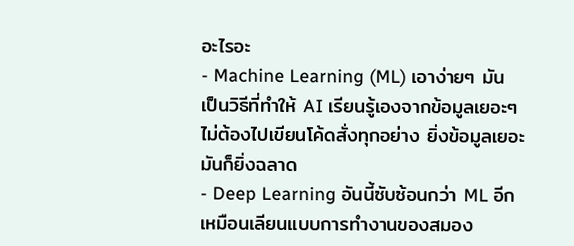อะไรอะ
- Machine Learning (ML) เอาง่ายๆ มันเป็นวิธีที่ทำให้ AI เรียนรู้เองจากข้อมูลเยอะๆ ไม่ต้องไปเขียนโค้ดสั่งทุกอย่าง ยิ่งข้อมูลเยอะมันก็ยิ่งฉลาด
- Deep Learning อันนี้ซับซ้อนกว่า ML อีก เหมือนเลียนแบบการทำงานของสมอง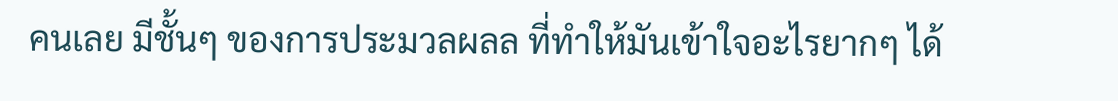คนเลย มีชั้นๆ ของการประมวลผลล ที่ทำให้มันเข้าใจอะไรยากๆ ได้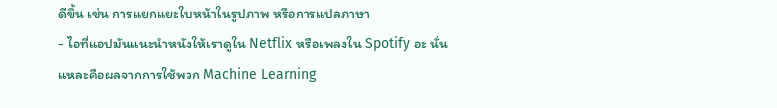ดีขึ้น เช่น การแยกแยะใบหน้าในรูปภาพ หรือการแปลภาษา
- ไอที่แอปมันแนะนำหนังให้เราดูใน Netflix หรือเพลงใน Spotify อะ นั่นแหละคือผลจากการใช้พวก Machine Learning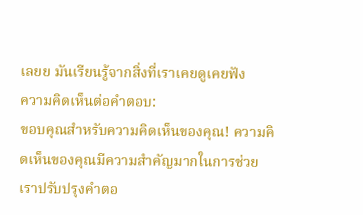เลยย มันเรียนรู้จากสิ่งที่เราเคยดูเคยฟัง
ความคิดเห็นต่อคำตอบ:
ขอบคุณสำหรับความคิดเห็นของคุณ! ความคิดเห็นของคุณมีความสำคัญมากในการช่วยเราปรับปรุงคำตอ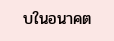บในอนาคต